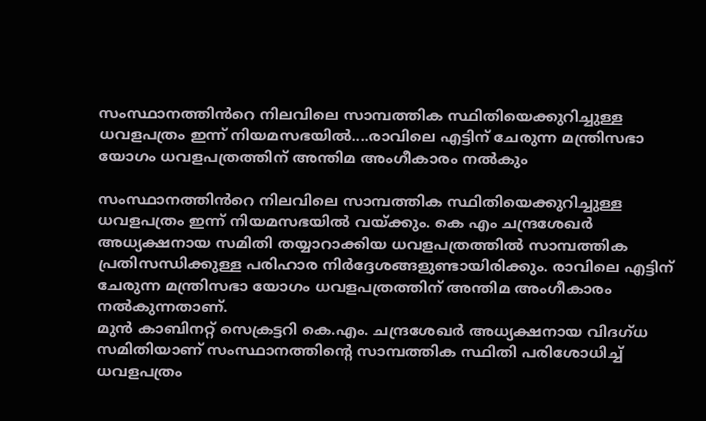സംസ്ഥാനത്തിൻറെ നിലവിലെ സാമ്പത്തിക സ്ഥിതിയെക്കുറിച്ചുള്ള ധവളപത്രം ഇന്ന് നിയമസഭയിൽ....രാവിലെ എട്ടിന് ചേരുന്ന മന്ത്രിസഭാ യോഗം ധവളപത്രത്തിന് അന്തിമ അംഗീകാരം നൽകും

സംസ്ഥാനത്തിൻറെ നിലവിലെ സാമ്പത്തിക സ്ഥിതിയെക്കുറിച്ചുള്ള ധവളപത്രം ഇന്ന് നിയമസഭയിൽ വയ്ക്കും. കെ എം ചന്ദ്രശേഖർ അധ്യക്ഷനായ സമിതി തയ്യാറാക്കിയ ധവളപത്രത്തിൽ സാമ്പത്തിക പ്രതിസന്ധിക്കുള്ള പരിഹാര നിർദ്ദേശങ്ങളുണ്ടായിരിക്കും. രാവിലെ എട്ടിന് ചേരുന്ന മന്ത്രിസഭാ യോഗം ധവളപത്രത്തിന് അന്തിമ അംഗീകാരം നൽകുന്നതാണ്.
മുൻ കാബിനറ്റ് സെക്രട്ടറി കെ.എം. ചന്ദ്രശേഖർ അധ്യക്ഷനായ വിദഗ്ധ സമിതിയാണ് സംസ്ഥാനത്തിന്റെ സാമ്പത്തിക സ്ഥിതി പരിശോധിച്ച് ധവളപത്രം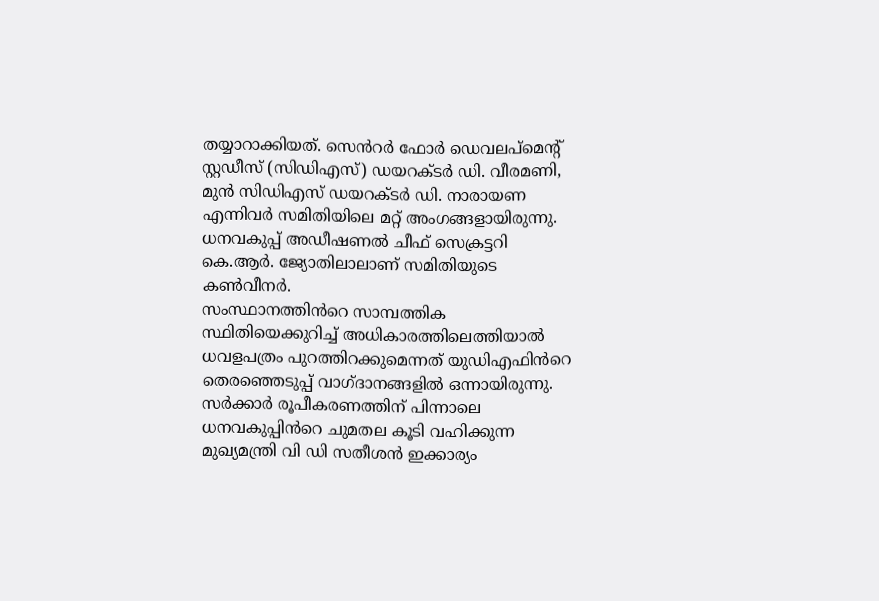തയ്യാറാക്കിയത്. സെൻറർ ഫോർ ഡെവലപ്മെന്റ് സ്റ്റഡീസ് (സിഡിഎസ്) ഡയറക്ടർ ഡി. വീരമണി, മുൻ സിഡിഎസ് ഡയറക്ടർ ഡി. നാരായണ എന്നിവർ സമിതിയിലെ മറ്റ് അംഗങ്ങളായിരുന്നു. ധനവകുപ്പ് അഡീഷണൽ ചീഫ് സെക്രട്ടറി കെ.ആർ. ജ്യോതിലാലാണ് സമിതിയുടെ കൺവീനർ.
സംസ്ഥാനത്തിൻറെ സാമ്പത്തിക സ്ഥിതിയെക്കുറിച്ച് അധികാരത്തിലെത്തിയാൽ ധവളപത്രം പുറത്തിറക്കുമെന്നത് യുഡിഎഫിൻറെ തെരഞ്ഞെടുപ്പ് വാഗ്ദാനങ്ങളിൽ ഒന്നായിരുന്നു. സർക്കാർ രൂപീകരണത്തിന് പിന്നാലെ ധനവകുപ്പിൻറെ ചുമതല കൂടി വഹിക്കുന്ന മുഖ്യമന്ത്രി വി ഡി സതീശൻ ഇക്കാര്യം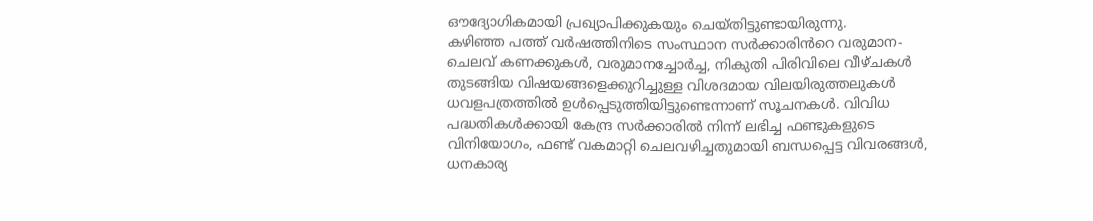ഔദ്യോഗികമായി പ്രഖ്യാപിക്കുകയും ചെയ്തിട്ടുണ്ടായിരുന്നു.
കഴിഞ്ഞ പത്ത് വർഷത്തിനിടെ സംസ്ഥാന സർക്കാരിൻറെ വരുമാന-ചെലവ് കണക്കുകൾ, വരുമാനച്ചോർച്ച, നികുതി പിരിവിലെ വീഴ്ചകൾ തുടങ്ങിയ വിഷയങ്ങളെക്കുറിച്ചുള്ള വിശദമായ വിലയിരുത്തലുകൾ ധവളപത്രത്തിൽ ഉൾപ്പെടുത്തിയിട്ടുണ്ടെന്നാണ് സൂചനകൾ. വിവിധ പദ്ധതികൾക്കായി കേന്ദ്ര സർക്കാരിൽ നിന്ന് ലഭിച്ച ഫണ്ടുകളുടെ വിനിയോഗം, ഫണ്ട് വകമാറ്റി ചെലവഴിച്ചതുമായി ബന്ധപ്പെട്ട വിവരങ്ങൾ, ധനകാര്യ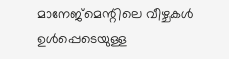മാനേജ്മെന്റിലെ വീഴ്ചകൾ ഉൾപ്പെടെയുള്ള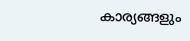കാര്യങ്ങളും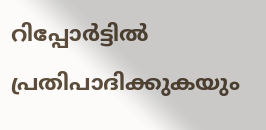റിപ്പോർട്ടിൽ പ്രതിപാദിക്കുകയും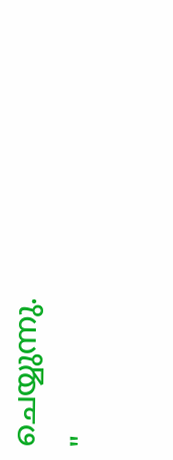ചെയ്യുന്നു.
"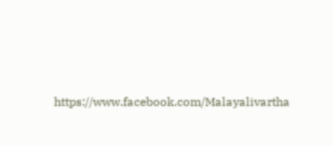https://www.facebook.com/Malayalivartha